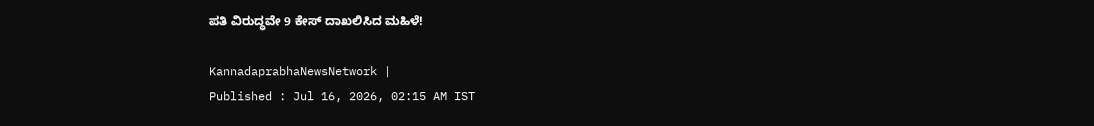ಪತಿ ವಿರುದ್ಧವೇ 9 ಕೇಸ್‌ ದಾಖಲಿಸಿದ ಮಹಿಳೆ!

KannadaprabhaNewsNetwork |
Published : Jul 16, 2026, 02:15 AM IST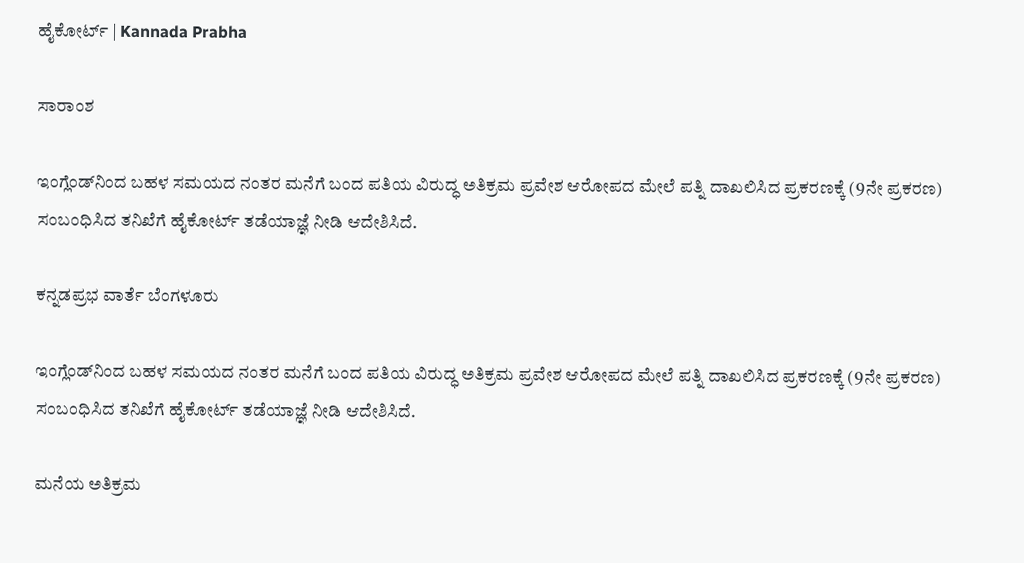ಹೈಕೋರ್ಟ್ | Kannada Prabha

ಸಾರಾಂಶ

ಇಂಗ್ಲೆಂಡ್‌ನಿಂದ ಬಹಳ ಸಮಯದ ನಂತರ ಮನೆಗೆ ಬಂದ ಪತಿಯ ವಿರುದ್ಧ ಅತಿಕ್ರಮ ಪ್ರವೇಶ ಆರೋಪದ ಮೇಲೆ ಪತ್ನಿ ದಾಖಲಿಸಿದ ಪ್ರಕರಣಕ್ಕೆ (9ನೇ ಪ್ರಕರಣ) ಸಂಬಂಧಿಸಿದ ತನಿಖೆಗೆ ಹೈಕೋರ್ಟ್ ತಡೆಯಾಜ್ಞೆ ನೀಡಿ ಆದೇಶಿಸಿದೆ.

ಕನ್ನಡಪ್ರಭ ವಾರ್ತೆ ಬೆಂಗಳೂರು

ಇಂಗ್ಲೆಂಡ್‌ನಿಂದ ಬಹಳ ಸಮಯದ ನಂತರ ಮನೆಗೆ ಬಂದ ಪತಿಯ ವಿರುದ್ಧ ಅತಿಕ್ರಮ ಪ್ರವೇಶ ಆರೋಪದ ಮೇಲೆ ಪತ್ನಿ ದಾಖಲಿಸಿದ ಪ್ರಕರಣಕ್ಕೆ (9ನೇ ಪ್ರಕರಣ) ಸಂಬಂಧಿಸಿದ ತನಿಖೆಗೆ ಹೈಕೋರ್ಟ್ ತಡೆಯಾಜ್ಞೆ ನೀಡಿ ಆದೇಶಿಸಿದೆ.

ಮನೆಯ ಅತಿಕ್ರಮ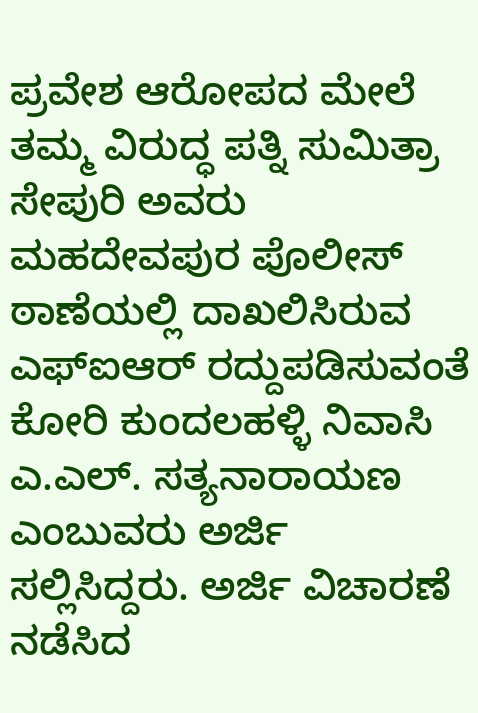ಪ್ರವೇಶ ಆರೋಪದ ಮೇಲೆ ತಮ್ಮ ವಿರುದ್ಧ ಪತ್ನಿ ಸುಮಿತ್ರಾ ಸೇಪುರಿ ಅವರು ಮಹದೇವಪುರ ಪೊಲೀಸ್ ಠಾಣೆಯಲ್ಲಿ ದಾಖಲಿಸಿರುವ ಎಫ್ಐಆರ್ ರದ್ದುಪಡಿಸುವಂತೆ ಕೋರಿ ಕುಂದಲಹಳ್ಳಿ ನಿವಾಸಿ ಎ.ಎಲ್. ಸತ್ಯನಾರಾಯಣ ಎಂಬುವರು ಅರ್ಜಿ ಸಲ್ಲಿಸಿದ್ದರು. ಅರ್ಜಿ ವಿಚಾರಣೆ ನಡೆಸಿದ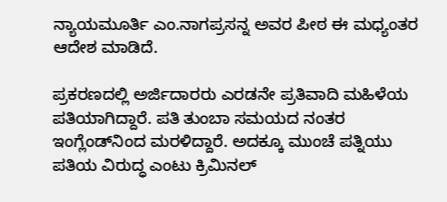ನ್ಯಾಯಮೂರ್ತಿ ಎಂ.ನಾಗಪ್ರಸನ್ನ ಅವರ ಪೀಠ ಈ ಮಧ್ಯಂತರ ಆದೇಶ ಮಾಡಿದೆ.

ಪ್ರಕರಣದಲ್ಲಿ ಅರ್ಜಿದಾರರು ಎರಡನೇ ಪ್ರತಿವಾದಿ‌ ಮಹಿಳೆಯ ಪತಿಯಾಗಿದ್ದಾರೆ. ಪತಿ ತುಂಬಾ ಸಮಯದ ನಂತರ ಇಂಗ್ಲೆಂಡ್‌ನಿಂದ ಮರಳಿದ್ದಾರೆ. ಅದಕ್ಕೂ ಮುಂಚೆ ಪತ್ನಿಯು ಪತಿಯ ವಿರುದ್ಧ ಎಂಟು ಕ್ರಿಮಿನಲ್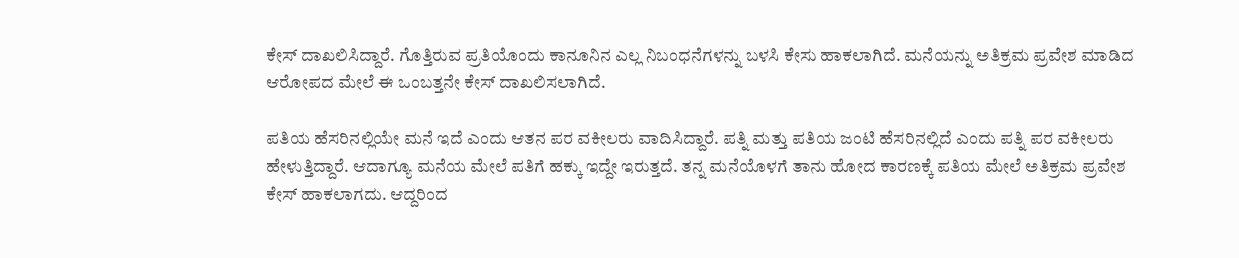ಕೇಸ್ ದಾಖಲಿಸಿದ್ದಾರೆ. ಗೊತ್ತಿರುವ ಪ್ರತಿಯೊಂದು ಕಾನೂನಿನ‌ ಎಲ್ಲ ನಿಬಂಧನೆಗಳನ್ನು ಬಳಸಿ ಕೇಸು ಹಾಕಲಾಗಿದೆ. ಮನೆಯನ್ನು ಅತಿಕ್ರಮ ಪ್ರವೇಶ ಮಾಡಿದ ಆರೋಪದ ಮೇಲೆ‌ ಈ ಒಂಬತ್ತನೇ ಕೇಸ್ ದಾಖಲಿಸಲಾಗಿದೆ.

ಪತಿಯ ಹೆಸರಿನಲ್ಲಿಯೇ ಮನೆ ಇದೆ ಎಂದು ಆತನ ಪರ ವಕೀಲರು ವಾದಿಸಿದ್ದಾರೆ. ಪತ್ನಿ ಮತ್ತು ಪತಿಯ ಜಂಟಿ ಹೆಸರಿನಲ್ಲಿದೆ ಎಂದು ಪತ್ನಿ ಪರ ವಕೀಲರು ಹೇಳುತ್ತಿದ್ದಾರೆ. ಆದಾಗ್ಯೂ ಮನೆಯ ಮೇಲೆ‌ ಪತಿಗೆ ಹಕ್ಕು ಇದ್ದೇ ಇರುತ್ತದೆ. ತನ್ನ ಮನೆಯೊಳಗೆ ತಾನು ಹೋದ ಕಾರಣಕ್ಕೆ ಪತಿಯ ಮೇಲೆ ಅತಿಕ್ರಮ ಪ್ರವೇಶ ಕೇಸ್ ಹಾಕಲಾಗದು. ಆದ್ದರಿಂದ‌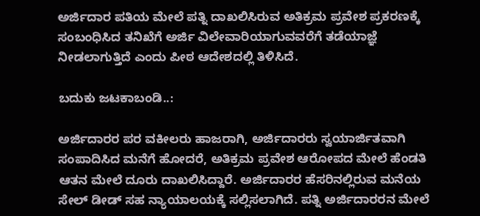ಅರ್ಜಿದಾರ‌ ಪತಿಯ ಮೇಲೆ‌ ಪತ್ನಿ ದಾಖಲಿಸಿರುವ ಅತಿಕ್ರಮ ಪ್ರವೇಶ ಪ್ರಕರಣಕ್ಕೆ ಸಂಬಂಧಿಸಿದ ತನಿಖೆಗೆ ಅರ್ಜಿ ವಿಲೇವಾರಿಯಾಗುವವರೆಗೆ ತಡೆಯಾಜ್ಞೆ ನೀಡಲಾಗುತ್ತಿದೆ ಎಂದು ಪೀಠ ಆದೇಶದಲ್ಲಿ ತಿಳಿಸಿದೆ‌‌.

ಬದುಕು ಜಟಕಾಬಂಡಿ..:

ಅರ್ಜಿದಾರರ ಪರ ವಕೀಲರು ಹಾಜರಾಗಿ, ಅರ್ಜಿದಾರರು ಸ್ವಯಾರ್ಜಿತವಾಗಿ ಸಂಪಾದಿಸಿದ ಮನೆಗೆ ಹೋದರೆ, ಅತಿಕ್ರಮ ಪ್ರವೇಶ ಆರೋಪದ ಮೇಲೆ ಹೆಂಡತಿ ಆತನ ಮೇಲೆ‌ ದೂರು ದಾಖಲಿಸಿದ್ದಾರೆ. ಅರ್ಜಿದಾರರ ಹೆಸರಿನಲ್ಲಿರುವ ಮನೆಯ ಸೇಲ್ ಡೀಡ್ ಸಹ ನ್ಯಾಯಾಲಯಕ್ಕೆ‌ ಸಲ್ಲಿಸಲಾಗಿದೆ. ಪತ್ನಿ ಅರ್ಜಿದಾರರನ ಮೇಲೆ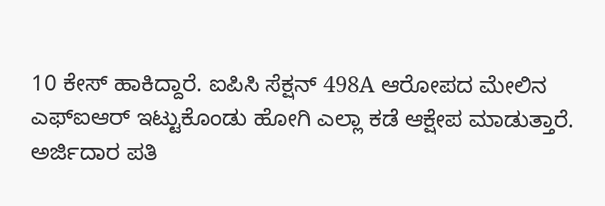10 ಕೇಸ್ ಹಾಕಿದ್ದಾರೆ‌. ಐಪಿಸಿ ಸೆಕ್ಷನ್ 498A ಆರೋಪದ ಮೇಲಿನ ಎಫ್ಐಆರ್ ಇಟ್ಟುಕೊಂಡು ಹೋಗಿ ಎಲ್ಲಾ ಕಡೆ ಆಕ್ಷೇಪ ಮಾಡುತ್ತಾರೆ. ಅರ್ಜಿದಾರ ಪತಿ‌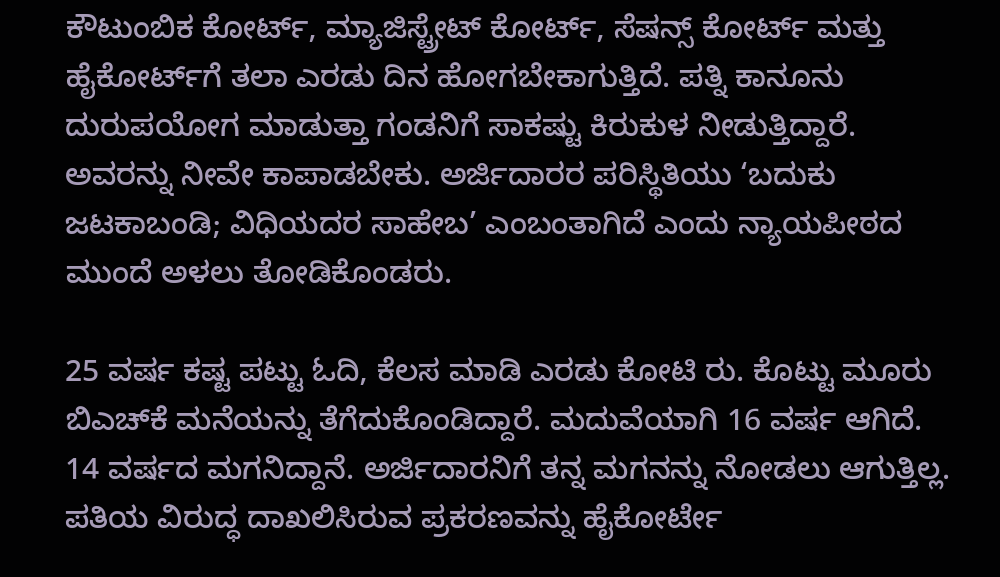ಕೌಟುಂಬಿಕ ಕೋರ್ಟ್, ಮ್ಯಾಜಿಸ್ಟ್ರೇಟ್ ಕೋರ್ಟ್‌, ಸೆಷನ್ಸ್ ಕೋರ್ಟ್‌ ಮತ್ತು ಹೈಕೋರ್ಟ್‌ಗೆ ತಲಾ ಎರಡು ದಿನ ಹೋಗಬೇಕಾಗುತ್ತಿದೆ. ಪತ್ನಿ ಕಾನೂನು ದುರುಪಯೋಗ ಮಾಡುತ್ತಾ ಗಂಡನಿಗೆ ಸಾಕಷ್ಟು ಕಿರುಕುಳ ನೀಡುತ್ತಿದ್ದಾರೆ. ಅವರನ್ನು ನೀವೇ ಕಾಪಾಡಬೇಕು. ಅರ್ಜಿದಾರರ ಪರಿಸ್ಥಿತಿಯು ‘ಬದುಕು ಜಟಕಾಬಂಡಿ; ವಿಧಿಯದರ ಸಾಹೇಬ’ ಎಂಬಂತಾಗಿದೆ ಎಂದು ನ್ಯಾಯಪೀಠದ ಮುಂದೆ ಅಳಲು ತೋಡಿಕೊಂಡರು.

25 ವರ್ಷ ಕಷ್ಟ ಪಟ್ಟು ಓದಿ, ಕೆಲಸ ಮಾಡಿ ಎರಡು ಕೋಟಿ ರು‌. ಕೊಟ್ಟು ಮೂರು ಬಿಎಚ್‌ಕೆ ಮನೆಯನ್ನು ತೆಗೆದುಕೊಂಡಿದ್ದಾರೆ. ಮದುವೆಯಾಗಿ 16 ವರ್ಷ ಆಗಿದೆ. 14 ವರ್ಷದ ಮಗನಿದ್ದಾನೆ. ಅರ್ಜಿದಾರನಿಗೆ ತನ್ನ ಮಗನನ್ನು ನೋಡಲು ಆಗುತ್ತಿಲ್ಲ. ಪತಿಯ ವಿರುದ್ಧ ದಾಖಲಿಸಿರುವ ಪ್ರಕರಣವನ್ನು ಹೈಕೋರ್ಟೇ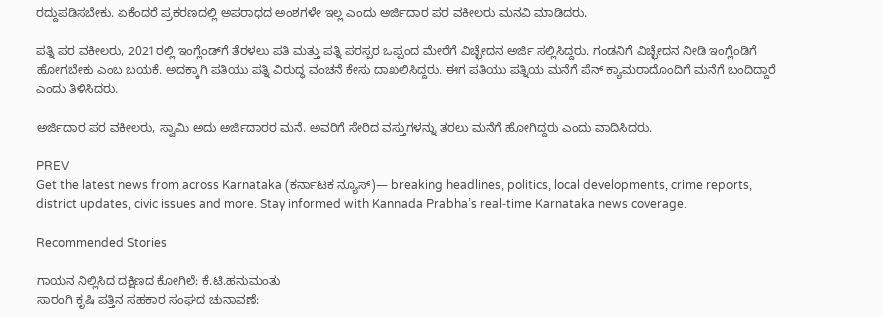ರದ್ದುಪಡಿಸಬೇಕು. ಏಕೆಂದರೆ ಪ್ರಕರಣದಲ್ಲಿ ಅಪರಾಧದ ಅಂಶಗಳೇ ಇಲ್ಲ ಎಂದು ಅರ್ಜಿದಾರ ಪರ ವಕೀಲರು ಮನವಿ ಮಾಡಿದರು.

ಪತ್ನಿ ಪರ ವಕೀಲರು, 2021ರಲ್ಲಿ ಇಂಗ್ಲೆಂಡ್‌ಗೆ ತೆರಳಲು ಪತಿ ಮತ್ತು ಪತ್ನಿ ಪರಸ್ಪರ ಒಪ್ಪಂದ‌ ಮೇರೆಗೆ ವಿಚ್ಛೇದನ ಅರ್ಜಿ ಸಲ್ಲಿಸಿದ್ದರು. ಗಂಡನಿಗೆ ವಿಚ್ಛೇದನ ನೀಡಿ ಇಂಗ್ಲೆಂಡಿಗೆ ಹೋಗಬೇಕು ಎಂಬ ಬಯಕೆ. ಅದಕ್ಕಾಗಿ ಪತಿಯು ಪತ್ನಿ ವಿರುದ್ಧ ವಂಚನೆ ಕೇಸು ದಾಖಲಿಸಿದ್ದರು‌. ಈಗ ಪತಿಯು ಪತ್ನಿಯ ಮನೆಗೆ ಪೆನ್ ಕ್ಯಾಮರಾದೊಂದಿಗೆ ಮನೆಗೆ ಬಂದಿದ್ದಾರೆ‌ ಎಂದು ತಿಳಿಸಿದರು.

ಅರ್ಜಿದಾರ ಪರ ವಕೀಲರು, ಸ್ವಾಮಿ ಅದು ಅರ್ಜಿದಾರರ ಮನೆ. ಅವರಿಗೆ ಸೇರಿದ ವಸ್ತುಗಳನ್ನು ತರಲು ಮನೆಗೆ ಹೋಗಿದ್ದರು ಎಂದು ವಾದಿಸಿದರು.

PREV
Get the latest news from across Karnataka (ಕರ್ನಾಟಕ ನ್ಯೂಸ್)— breaking headlines, politics, local developments, crime reports, district updates, civic issues and more. Stay informed with Kannada Prabha’s real‑time Karnataka news coverage.

Recommended Stories

ಗಾಯನ ನಿಲ್ಲಿಸಿದ ದಕ್ಷಿಣದ ಕೋಗಿಲೆ: ಕೆ.ಟಿ.ಹನುಮಂತು
ಸಾರಂಗಿ ಕೃಷಿ ಪತ್ತಿನ ಸಹಕಾರ ಸಂಘದ ಚುನಾವಣೆ: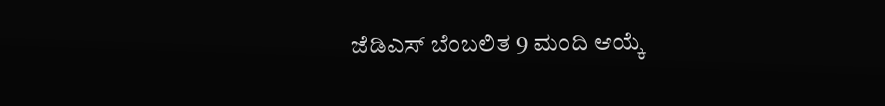ಜೆಡಿಎಸ್ ಬೆಂಬಲಿತ 9 ಮಂದಿ ಆಯ್ಕೆ